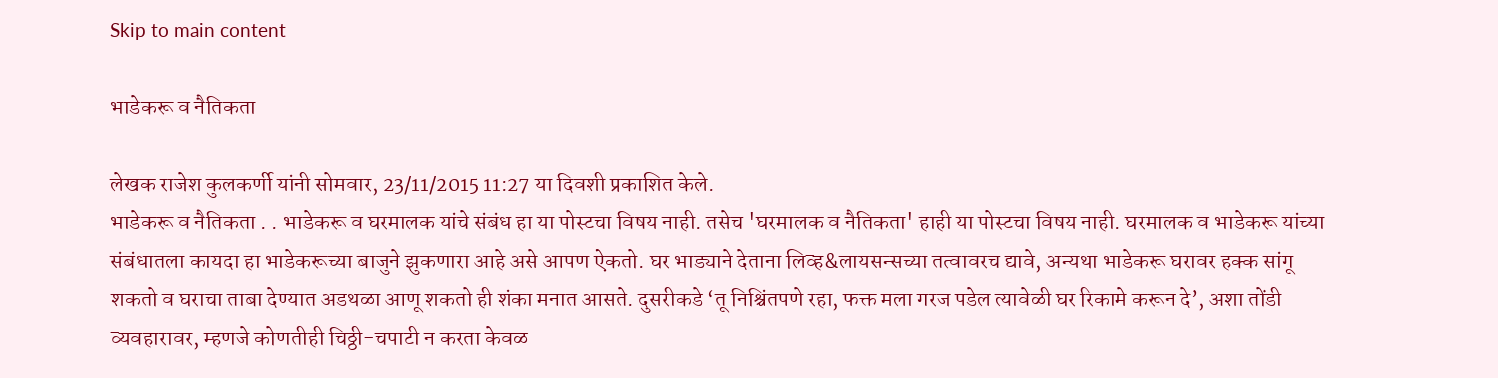Skip to main content

भाडेकरू व नैतिकता

लेखक राजेश कुलकर्णी यांनी सोमवार, 23/11/2015 11:27 या दिवशी प्रकाशित केले.
भाडेकरू व नैतिकता . . भाडेकरू व घरमालक यांचे संबंध हा या पोस्टचा विषय नाही. तसेच 'घरमालक व नैतिकता' हाही या पोस्टचा विषय नाही. घरमालक व भाडेकरू यांच्या संबंधातला कायदा हा भाडेकरूच्या बाजुने झुकणारा आहे असे आपण ऐकतो. घर भाड्याने देताना लिव्ह&लायसन्सच्या तत्वावरच द्यावे, अन्यथा भाडेकरू घरावर हक्क सांगू शकतो व घराचा ताबा देण्यात अडथळा आणू शकतो ही शंका मनात आसते. दुसरीकडे ‘तू निश्चिंतपणे रहा, फक्त मला गरज पडेल त्यावेळी घर रिकामे करून दे’, अशा तोंडी व्यवहारावर, म्हणजे कोणतीही चिठ्ठी-चपाटी न करता केवळ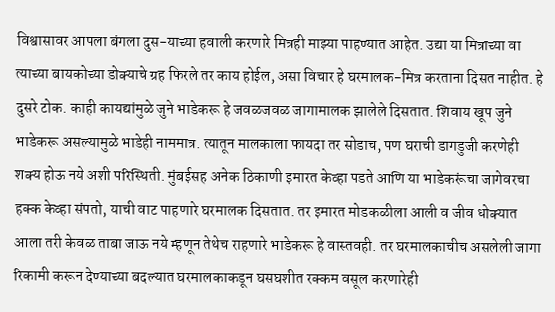विश्वासावर आपला बंगला दुस-याच्या हवाली करणारे मित्रही माझ्या पाहण्यात आहेत. उद्या या मित्राच्या वा त्याच्या बायकोच्या डोक्याचे ग्रह फिरले तर काय होईल, असा विचार हे घरमालक-मित्र करताना दिसत नाहीत. हे दुसरे टोक. काही कायद्यांमुळे जुने भाडेकरू हे जवळजवळ जागामालक झालेले दिसतात. शिवाय खूप जुने भाडेकरू असल्यामुळे भाडेही नाममात्र. त्यातून मालकाला फायदा तर सोडाच, पण घराची डागडुजी करणेही शक्य होऊ नये अशी परिस्थिती. मुंबईसह अनेक ठिकाणी इमारत केव्हा पडते आणि या भाडेकरूंचा जागेवरचा हक्क केव्हा संपतो, याची वाट पाहणारे घरमालक दिसतात. तर इमारत मोडकळीला आली व जीव धोक्यात आला तरी केवळ ताबा जाऊ नये म्हणून तेथेच राहणारे भाडेकरू हे वास्तवही. तर घरमालकाचीच असलेली जागा रिकामी करून देण्याच्या बदल्यात घरमालकाकडून घसघशीत रक्कम वसूल करणारेही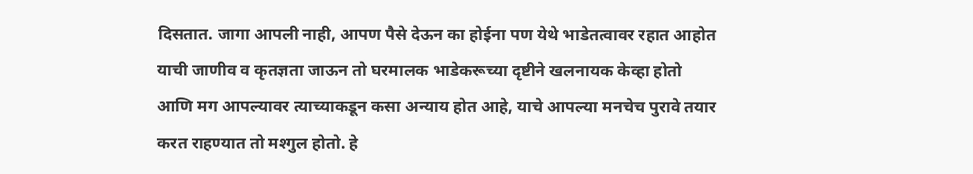दिसतात. जागा आपली नाही, आपण पैसे देऊन का होईना पण येथे भाडेतत्वावर रहात आहोत याची जाणीव व कृतज्ञता जाऊन तो घरमालक भाडेकरूच्या दृष्टीने खलनायक केव्हा होतो आणि मग आपल्यावर त्याच्याकडून कसा अन्याय होत आहे, याचे आपल्या मनचेच पुरावे तयार करत राहण्यात तो मश्गुल होतो. हे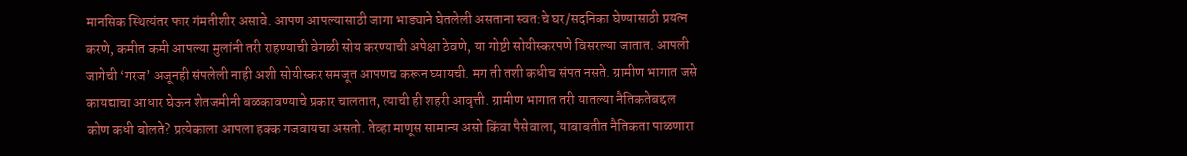मानसिक स्थित्यंतर फार गंमतीशीर असावे. आपण आपल्यासाठी जागा भाड्याने घेतलेली असताना स्वत:चे घर/सदनिका घेण्यासाठी प्रयत्न करणे, कमीत कमी आपल्या मुलांनी तरी राहण्याची वेगळी सोय करण्याची अपेक्षा ठेवणे, या गोष्टी सोयीस्करपणे विसरल्या जातात. आपली जागेची ‘गरज’ अजूनही संपलेली नाही अशी सोयीस्कर समजूत आपणच करून घ्यायची. मग ती तशी कधीच संपत नसते. ग्रामीण भागात जसे कायद्याचा आधार घेऊन शेतजमीनी बळकावण्याचे प्रकार चालतात, त्याची ही शहरी आवृत्ती. ग्रामीण भागात तरी यातल्या नैतिकतेबद्दल कोण कधी बोलते? प्रत्येकाला आपला हक्क गजवायचा असतो. तेव्हा माणूस सामान्य असो किंवा पैसेवाला, याबाबतीत नैतिकता पाळणारा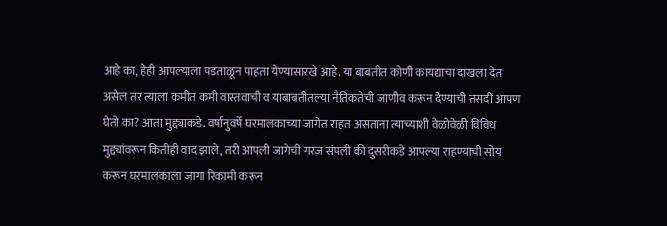आहे का, हेही आपल्याला पडताळून पाहता येण्यासारखे आहे. या बाबतीत कोणी कायद्याचा दाखला देत असेल तर त्याला कमीत कमी वास्तवाची व याबाबतीतल्या नैतिकतेची जाणीव करून देण्याची तसदी आपण घेतो का? आता मुद्द्याकडे. वर्षानुवर्षे घरमालकाच्या जागेत राहत असताना त्याच्याशी वेळोवेळी विविध मुद्द्यांवरून कितीही वाद झाले, तरी आपली जागेची गरज संपली की दुसरीकडे आपल्या राहण्याची सोय करून घरमालकाला जागा रिकामी करून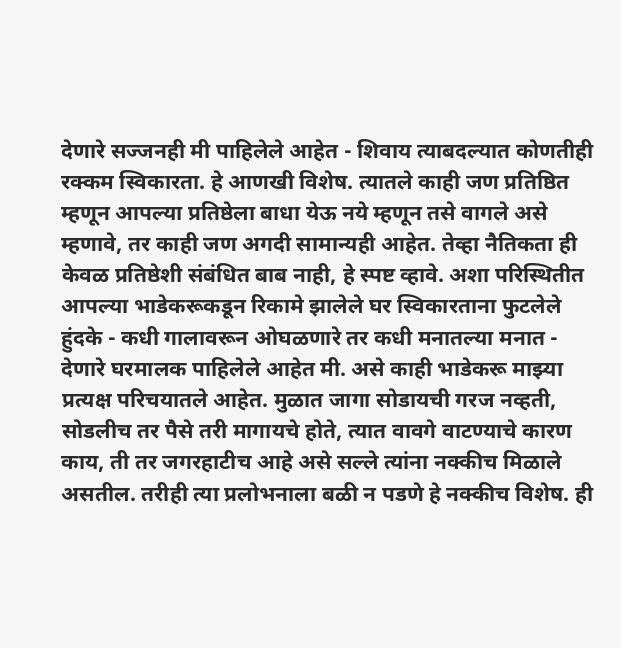देणारे सज्जनही मी पाहिलेले आहेत - शिवाय त्याबदल्यात कोणतीही रक्कम स्विकारता. हे आणखी विशेष. त्यातले काही जण प्रतिष्ठित म्हणून आपल्या प्रतिष्ठेला बाधा येऊ नये म्हणून तसे वागले असे म्हणावे, तर काही जण अगदी सामान्यही आहेत. तेव्हा नैतिकता ही केवळ प्रतिष्ठेशी संबंधित बाब नाही, हे स्पष्ट व्हावे. अशा परिस्थितीत आपल्या भाडेकरूकडून रिकामे झालेले घर स्विकारताना फुटलेले हुंदके - कधी गालावरून ओघळणारे तर कधी मनातल्या मनात - देणारे घरमालक पाहिलेले आहेत मी. असे काही भाडेकरू माझ्या प्रत्यक्ष परिचयातले आहेत. मुळात जागा सोडायची गरज नव्हती, सोडलीच तर पैसे तरी मागायचे होते, त्यात वावगे वाटण्याचे कारण काय, ती तर जगरहाटीच आहे असे सल्ले त्यांना नक्कीच मिळाले असतील. तरीही त्या प्रलोभनाला बळी न पडणे हे नक्कीच विशेष. ही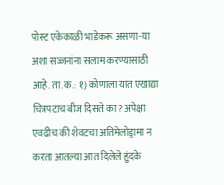पोस्ट एकेकाळी भाडेकरू असणा-या अशा सज्जनांना सलाम करण्यासाठी आहे. ता.क.: १) कोणाला यात एखाद्या चित्रपटाच बीज दिसते का? अपेक्षा एवढीच की शेवटचा अतिमेलोड्रामा न करता आतल्या आत दिलेले हुंदके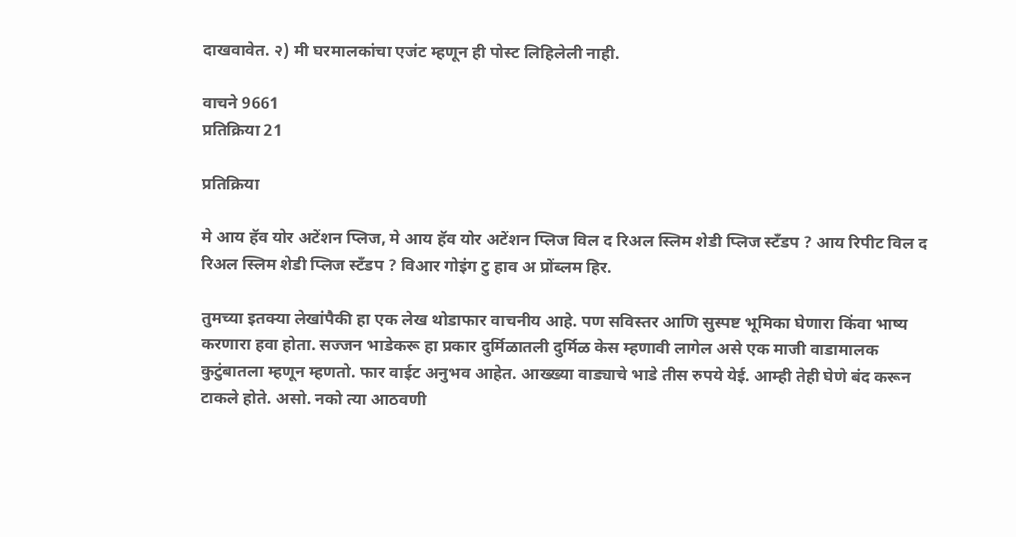दाखवावेत. २) मी घरमालकांचा एजंट म्हणून ही पोस्ट लिहिलेली नाही.

वाचने 9661
प्रतिक्रिया 21

प्रतिक्रिया

मे आय हॅव योर अटेंशन प्लिज, मे आय हॅव योर अटेंशन प्लिज विल द रिअल स्लिम शेडी प्लिज स्टँडप ? आय रिपीट विल द रिअल स्लिम शेडी प्लिज स्टँडप ? विआर गोइंग टु हाव अ प्रोंब्लम हिर.

तुमच्या इतक्या लेखांपैकी हा एक लेख थोडाफार वाचनीय आहे. पण सविस्तर आणि सुस्पष्ट भूमिका घेणारा किंवा भाष्य करणारा हवा होता. सज्जन भाडेकरू हा प्रकार दुर्मिळातली दुर्मिळ केस म्हणावी लागेल असे एक माजी वाडामालक कुटुंबातला म्हणून म्हणतो. फार वाईट अनुभव आहेत. आख्ख्या वाड्याचे भाडे तीस रुपये येई. आम्ही तेही घेणे बंद करून टाकले होते. असो. नको त्या आठवणी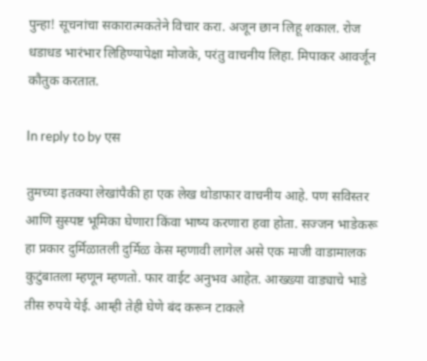पुन्हा! सूचनांचा सकारात्मकतेने विचार करा. अजून छान लिहू शकाल. रोज धडाधड भारंभार लिहिण्यापेक्षा मोजके, परंतु वाचनीय लिहा. मिपाकर आवर्जून कौतुक करतात.

In reply to by एस

तुमच्या इतक्या लेखांपैकी हा एक लेख थोडाफार वाचनीय आहे. पण सविस्तर आणि सुस्पष्ट भूमिका घेणारा किंवा भाष्य करणारा हवा होता. सज्जन भाडेकरू हा प्रकार दुर्मिळातली दुर्मिळ केस म्हणावी लागेल असे एक माजी वाडामालक कुटुंबातला म्हणून म्हणतो. फार वाईट अनुभव आहेत. आख्ख्या वाड्याचे भाडे तीस रुपये येई. आम्ही तेही घेणे बंद करून टाकले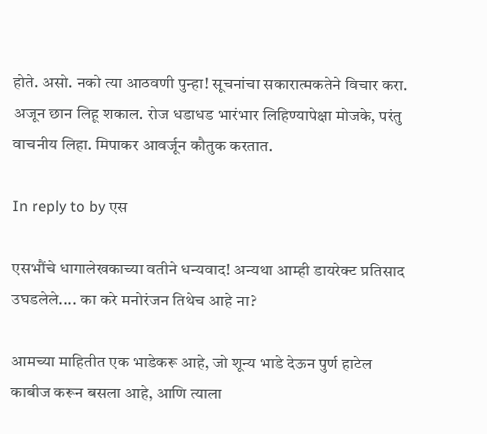होते. असो. नको त्या आठवणी पुन्हा! सूचनांचा सकारात्मकतेने विचार करा. अजून छान लिहू शकाल. रोज धडाधड भारंभार लिहिण्यापेक्षा मोजके, परंतु वाचनीय लिहा. मिपाकर आवर्जून कौतुक करतात.

In reply to by एस

एसभौंचे धागालेखकाच्या वतीने धन्यवाद! अन्यथा आम्ही डायरेक्ट प्रतिसाद उघडलेले.... का करे मनोरंजन तिथेच आहे ना?

आमच्या माहितीत एक भाडेकरू आहे, जो शून्य भाडे देऊन पुर्ण हाटेल काबीज करून बसला आहे, आणि त्याला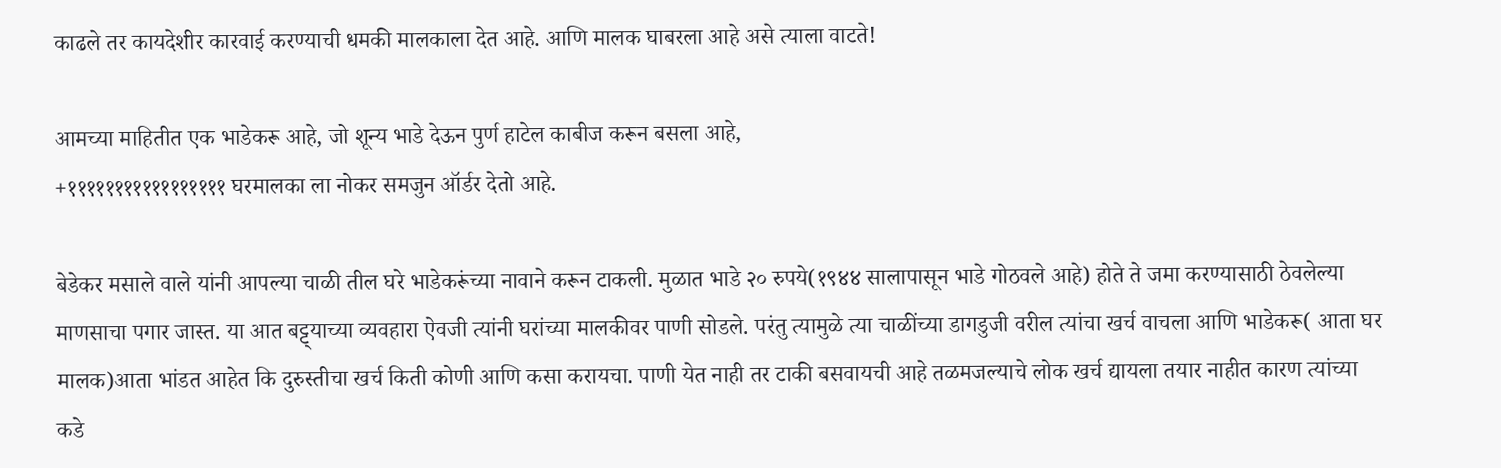काढले तर कायदेशीर कारवाई करण्याची धमकी मालकाला देत आहे. आणि मालक घाबरला आहे असे त्याला वाटते!

आमच्या माहितीत एक भाडेकरू आहे, जो शून्य भाडे देऊन पुर्ण हाटेल काबीज करून बसला आहे,
+१११११११११११११११११ घरमालका ला नोकर समजुन ऑर्डर देतो आहे.

बेडेकर मसाले वाले यांनी आपल्या चाळी तील घरे भाडेकरूंच्या नावाने करून टाकली. मुळात भाडे २० रुपये(१९४४ सालापासून भाडे गोठवले आहे) होते ते जमा करण्यासाठी ठेवलेल्या माणसाचा पगार जास्त. या आत बट्ट्याच्या व्यवहारा ऐवजी त्यांनी घरांच्या मालकीवर पाणी सोडले. परंतु त्यामुळे त्या चाळींच्या डागडुजी वरील त्यांचा खर्च वाचला आणि भाडेकरू( आता घर मालक)आता भांडत आहेत कि दुरुस्तीचा खर्च किती कोणी आणि कसा करायचा. पाणी येत नाही तर टाकी बसवायची आहे तळमजल्याचे लोक खर्च द्यायला तयार नाहीत कारण त्यांच्या कडे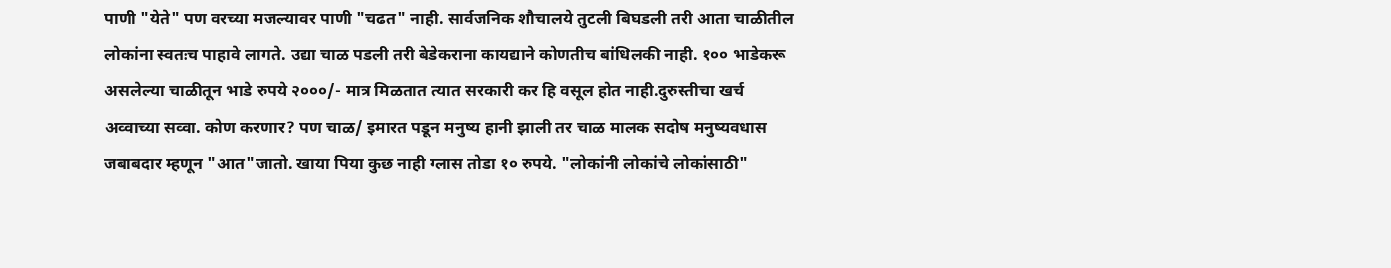पाणी "येते" पण वरच्या मजल्यावर पाणी "चढत" नाही. सार्वजनिक शौचालये तुटली बिघडली तरी आता चाळीतील लोकांना स्वतःच पाहावे लागते. उद्या चाळ पडली तरी बेडेकराना कायद्याने कोणतीच बांधिलकी नाही. १०० भाडेकरू असलेल्या चाळीतून भाडे रुपये २०००/- मात्र मिळतात त्यात सरकारी कर हि वसूल होत नाही.दुरुस्तीचा खर्च अव्वाच्या सव्वा. कोण करणार? पण चाळ/ इमारत पडून मनुष्य हानी झाली तर चाळ मालक सदोष मनुष्यवधास जबाबदार म्हणून "आत"जातो. खाया पिया कुछ नाही ग्लास तोडा १० रुपये. "लोकांनी लोकांचे लोकांसाठी"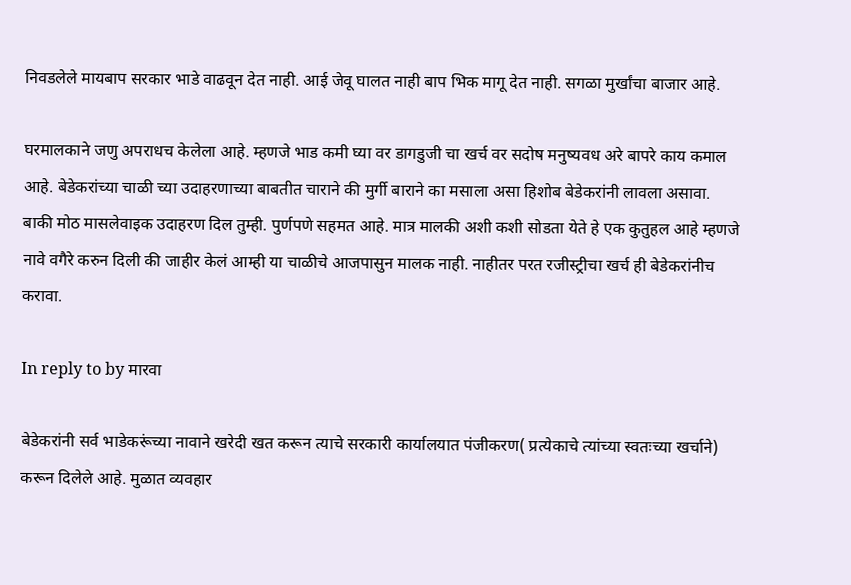निवडलेले मायबाप सरकार भाडे वाढवून देत नाही. आई जेवू घालत नाही बाप भिक मागू देत नाही. सगळा मुर्खांचा बाजार आहे.

घरमालकाने जणु अपराधच केलेला आहे. म्हणजे भाड कमी घ्या वर डागडुजी चा खर्च वर सदोष मनुष्यवध अरे बापरे काय कमाल आहे. बेडेकरांच्या चाळी च्या उदाहरणाच्या बाबतीत चाराने की मुर्गी बाराने का मसाला असा हिशोब बेडेकरांनी लावला असावा. बाकी मोठ मासलेवाइक उदाहरण दिल तुम्ही. पुर्णपणे सहमत आहे. मात्र मालकी अशी कशी सोडता येते हे एक कुतुहल आहे म्हणजे नावे वगैरे करुन दिली की जाहीर केलं आम्ही या चाळीचे आजपासुन मालक नाही. नाहीतर परत रजीस्ट्रीचा खर्च ही बेडेकरांनीच करावा.

In reply to by मारवा

बेडेकरांनी सर्व भाडेकरूंच्या नावाने खरेदी खत करून त्याचे सरकारी कार्यालयात पंजीकरण( प्रत्येकाचे त्यांच्या स्वतःच्या खर्चाने) करून दिलेले आहे. मुळात व्यवहार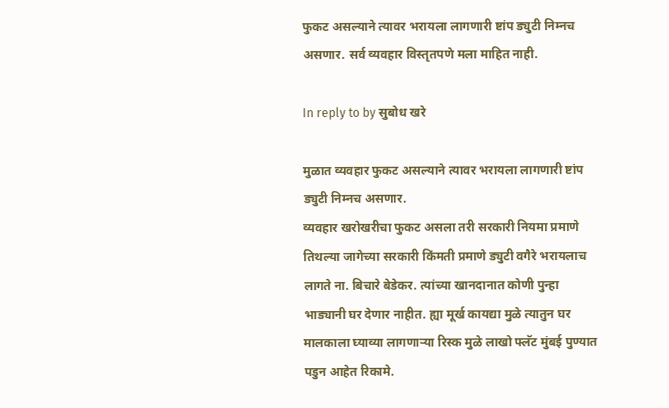फुकट असल्याने त्यावर भरायला लागणारी ष्टांप ड्युटी निम्नच असणार. सर्व व्यवहार विस्तृतपणे मला माहित नाही.

In reply to by सुबोध खरे

मुळात व्यवहार फुकट असल्याने त्यावर भरायला लागणारी ष्टांप ड्युटी निम्नच असणार.
व्यवहार खरोखरीचा फुकट असला तरी सरकारी नियमा प्रमाणे तिथल्या जागेच्या सरकारी किंमती प्रमाणे ड्युटी वगैरे भरायलाच लागते ना. बिचारे बेडेकर. त्यांच्या खानदानात कोणी पुन्हा भाड्यानी घर देणार नाहीत. ह्या मूर्ख कायद्या मुळे त्यातुन घर मालकाला घ्याव्या लागणार्‍या रिस्क मुळे लाखो फ्लॅट मुंबई पुण्यात पडुन आहेत रिकामे.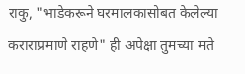राकु, "भाडेकरूने घरमालकासोबत केलेल्या कराराप्रमाणे राहणे" ही अपेक्षा तुमच्या मते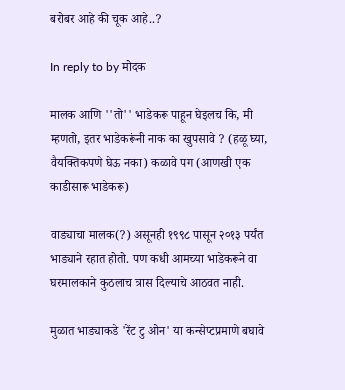बरोबर आहे की चूक आहे..?

In reply to by मोदक

मालक आणि ''तो'' भाडेकरू पाहून घेइलच कि, मी म्हणतो, इतर भाडेकरूंनी नाक का खुपसावे ? (हळू घ्या, वैयक्तिकपणे घेऊ नका) कळावे पग (आणखी एक काडीसारू भाडेकरू)

वाड्याचा मालक(?) असूनही १९९८ पासून २०१३ पर्यंत भाड्याने रहात होतो. पण कधी आमच्या भाडेकरूने वा घरमालकाने कुठलाच त्रास दिल्याचे आठवत नाही.

मुळात भाड्याकडे 'रेंट टु ओन' या कन्सेप्टप्रमाणे बघावे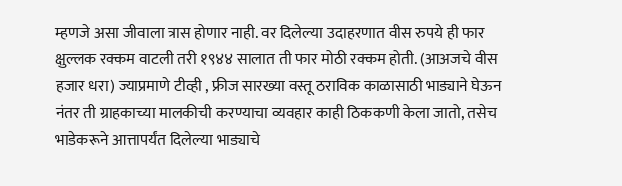म्हणजे असा जीवाला त्रास होणार नाही. वर दिलेल्या उदाहरणात वीस रुपये ही फार क्षुल्लक रक्कम वाटली तरी १९४४ सालात ती फार मोठी रक्कम होती. (आअजचे वीस हजार धरा) ज्याप्रमाणे टीव्ही , फ्रीज सारख्या वस्तू ठराविक काळासाठी भाड्याने घेऊन नंतर ती ग्राहकाच्या मालकीची करण्याचा व्यवहार काही ठिककणी केला जातो, तसेच भाडेकरूने आत्तापर्यंत दिलेल्या भाड्याचे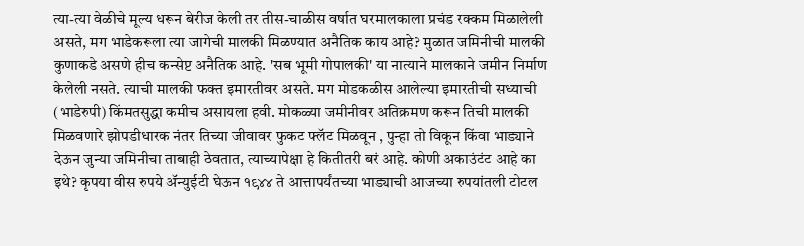त्या-त्या वेळीचे मूल्य धरून बेरीज केली तर तीस-चाळीस वर्षात घरमालकाला प्रचंड रक्कम मिळालेली असते, मग भाडेकरूला त्या जागेची मालकी मिळण्यात अनैतिक काय आहे? मुळात जमिनीची मालकी कुणाकडे असणे हीच कन्सेप्ट अनैतिक आहे. 'सब भूमी गोपालकी' या नात्याने मालकाने जमीन निर्माण केलेली नसते. त्याची मालकी फक्त इमारतीवर असते. मग मोडकळीस आलेल्या इमारतीची सध्याची (भाडेरुपी) किंमतसुद्धा कमीच असायला हवी. मोकळ्या जमीनीवर अतिक्रमण करून तिची मालकी मिळवणारे झोपडीधारक नंतर तिच्या जीवावर फुकट फ्लॅट मिळवून , पुन्हा तो विकून किंवा भाड्याने देऊन जुन्या जमिनीचा ताबाही ठेवतात, त्याच्यापेक्षा हे कितीतरी बरं आहे. कोणी अकाउंटंट आहे का इथे? कृपया वीस रुपये अ‍ॅन्युईटी घेऊन १९४४ ते आत्तापर्यंतच्या भाड्याची आजच्या रुपयांतली टोटल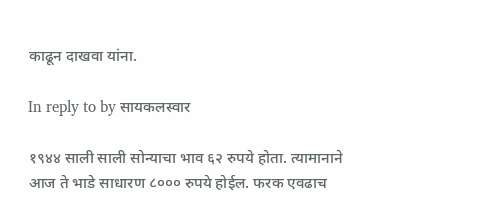काढून दाखवा यांना.

In reply to by सायकलस्वार

१९४४ साली साली सोन्याचा भाव ६२ रुपये होता. त्यामानाने आज ते भाडे साधारण ८००० रुपये होईल. फरक एवढाच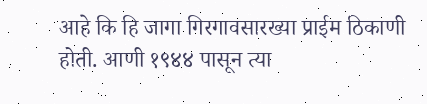आहे कि हि जागा गिरगावसारख्या प्राईम ठिकाणी होती. आणी १९४४ पासून त्या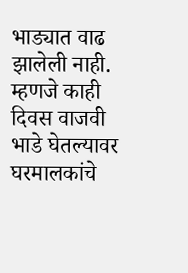भाड्यात वाढ झालेली नाही. म्हणजे काही दिवस वाजवी भाडे घेतल्यावर घरमालकांचे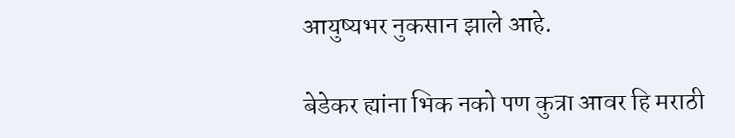आयुष्यभर नुकसान झाले आहे.

बेडेकर ह्यांना भिक नको पण कुत्रा आवर हि मराठी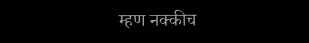म्हण नक्कीच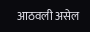आठवली असेल